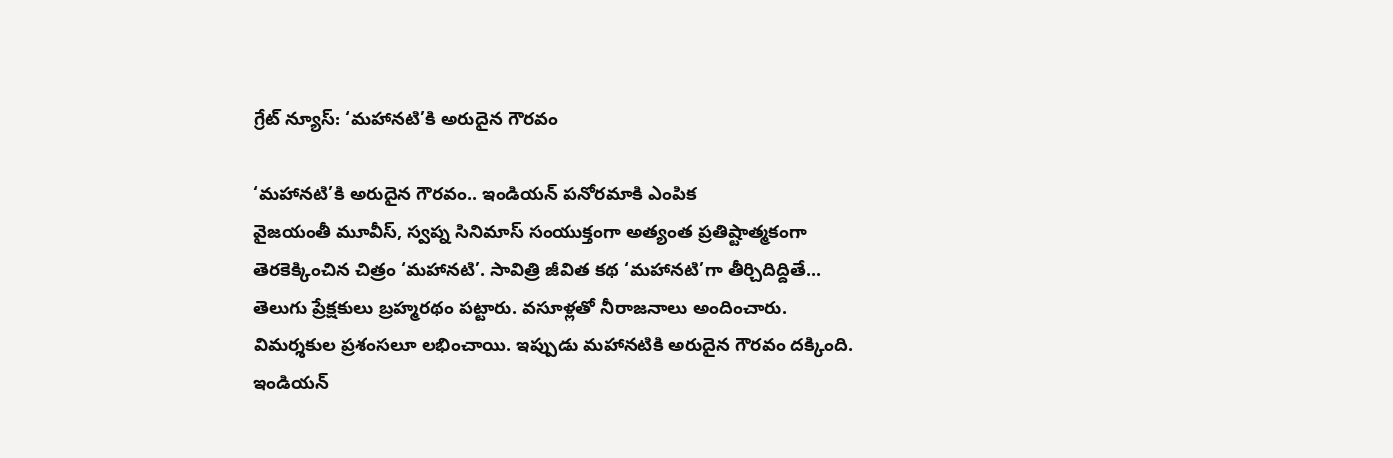గ్రేట్ న్యూస్: ‘మహానటి’కి అరుదైన గౌరవం

‘మహానటి’కి అరుదైన గౌరవం.. ఇండియన్ పనోరమాకి ఎంపిక
వైజయంతీ మూవీస్, స్వప్న సినిమాస్ సంయుక్తంగా అత్యంత ప్రతిష్టాత్మకంగా తెరకెక్కించిన చిత్రం ‘మహానటి’. సావిత్రి జీవిత కథ ‘మహానటి’గా తీర్చిదిద్దితే... తెలుగు ప్రేక్షకులు బ్రహ్మరథం పట్టారు. వసూళ్లతో నీరాజనాలు అందించారు. విమర్శకుల ప్రశంసలూ లభించాయి. ఇప్పుడు మహానటికి అరుదైన గౌరవం దక్కింది. ఇండియన్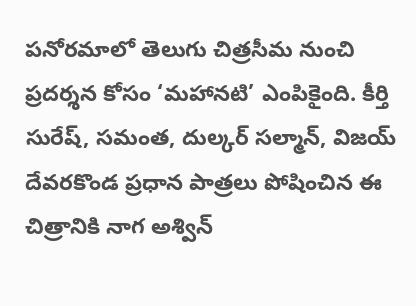పనోరమాలో తెలుగు చిత్రసీమ నుంచి ప్రదర్శన కోసం ‘మహానటి’ ఎంపికైంది. కీర్తి సురేష్, సమంత, దుల్కర్ సల్మాన్, విజయ్ దేవరకొండ ప్రధాన పాత్రలు పోషించిన ఈ చిత్రానికి నాగ అశ్విన్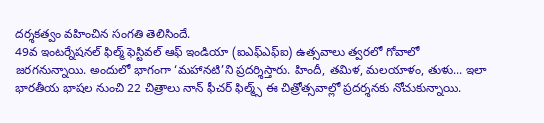దర్శకత్వం వహించిన సంగతి తెలిసిందే.
49వ ఇంటర్నేషనల్ ఫిల్మ్ ఫెస్టివల్ ఆఫ్ ఇండియా (ఐఎఫ్ఎఫ్ఐ) ఉత్సవాలు త్వరలో గోవాలో జరగనున్నాయి. అందులో భాగంగా ‘మహానటి’ని ప్రదర్శిస్తారు. హిందీ, తమిళ, మలయాళం, తుళు... ఇలా భారతీయ భాషల నుంచి 22 చిత్రాలు నాన్ ఫీచర్ ఫిల్మ్స్ ఈ చిత్రోత్సవాల్లో ప్రదర్శనకు నోచుకున్నాయి.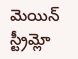మెయిన్ స్ట్రీమ్లో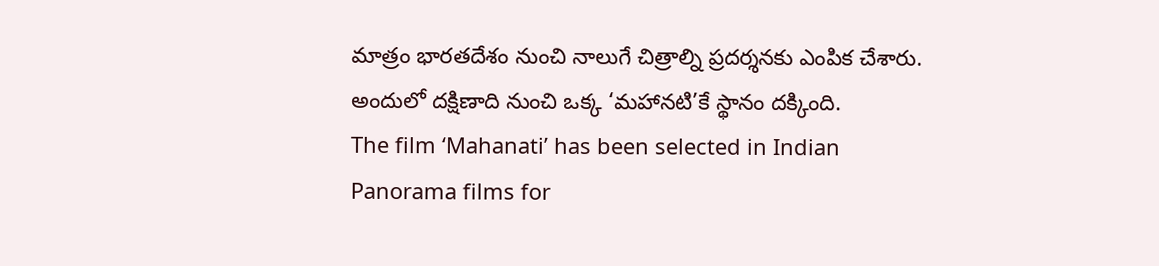మాత్రం భారతదేశం నుంచి నాలుగే చిత్రాల్ని ప్రదర్శనకు ఎంపిక చేశారు. అందులో దక్షిణాది నుంచి ఒక్క ‘మహానటి’కే స్థానం దక్కింది.
The film ‘Mahanati’ has been selected in Indian Panorama films for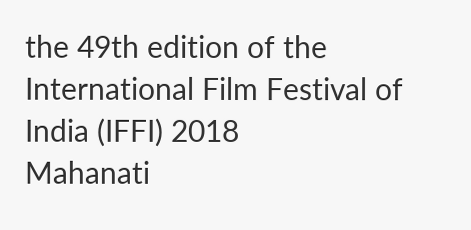the 49th edition of the International Film Festival of India (IFFI) 2018
Mahanati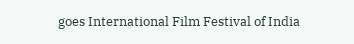goes International Film Festival of India